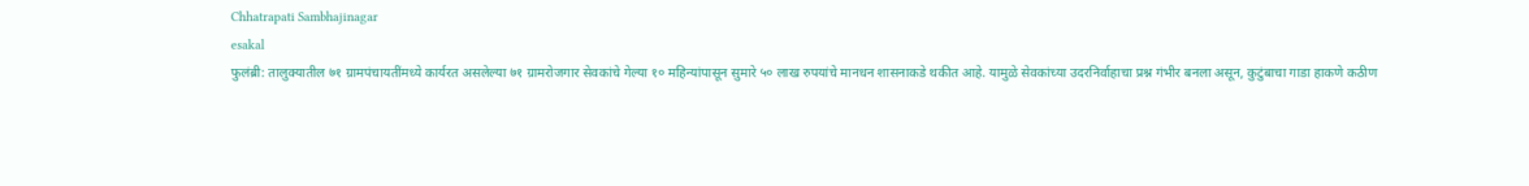Chhatrapati Sambhajinagar
esakal
फुलंब्री: तालुक्यातील ७१ ग्रामपंचायतींमध्ये कार्यरत असलेल्या ७१ ग्रामरोजगार सेवकांचे गेल्या १० महिन्यांपासून सुमारे ५० लाख रुपयांचे मानधन शासनाकडे थकीत आहे. यामुळे सेवकांच्या उदरनिर्वाहाचा प्रश्न गंभीर बनला असून, कुटुंबाचा गाडा हाकणे कठीण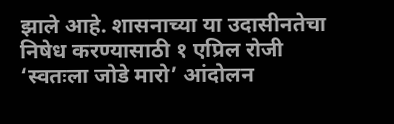झाले आहे. शासनाच्या या उदासीनतेचा निषेध करण्यासाठी १ एप्रिल रोजी ‘स्वतःला जोडे मारो’ आंदोलन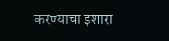करण्याचा इशारा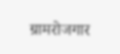ग्रामरोजगार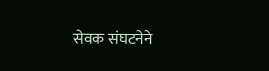सेवक संघटनेने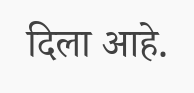दिला आहे.